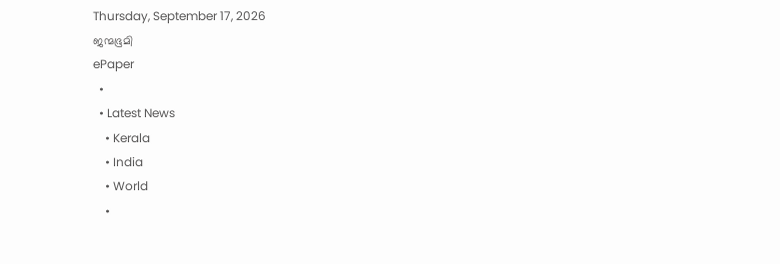Thursday, September 17, 2026
ജന്മഭൂമി
ePaper
  •
  • Latest News
    • Kerala
    • India
    • World
    •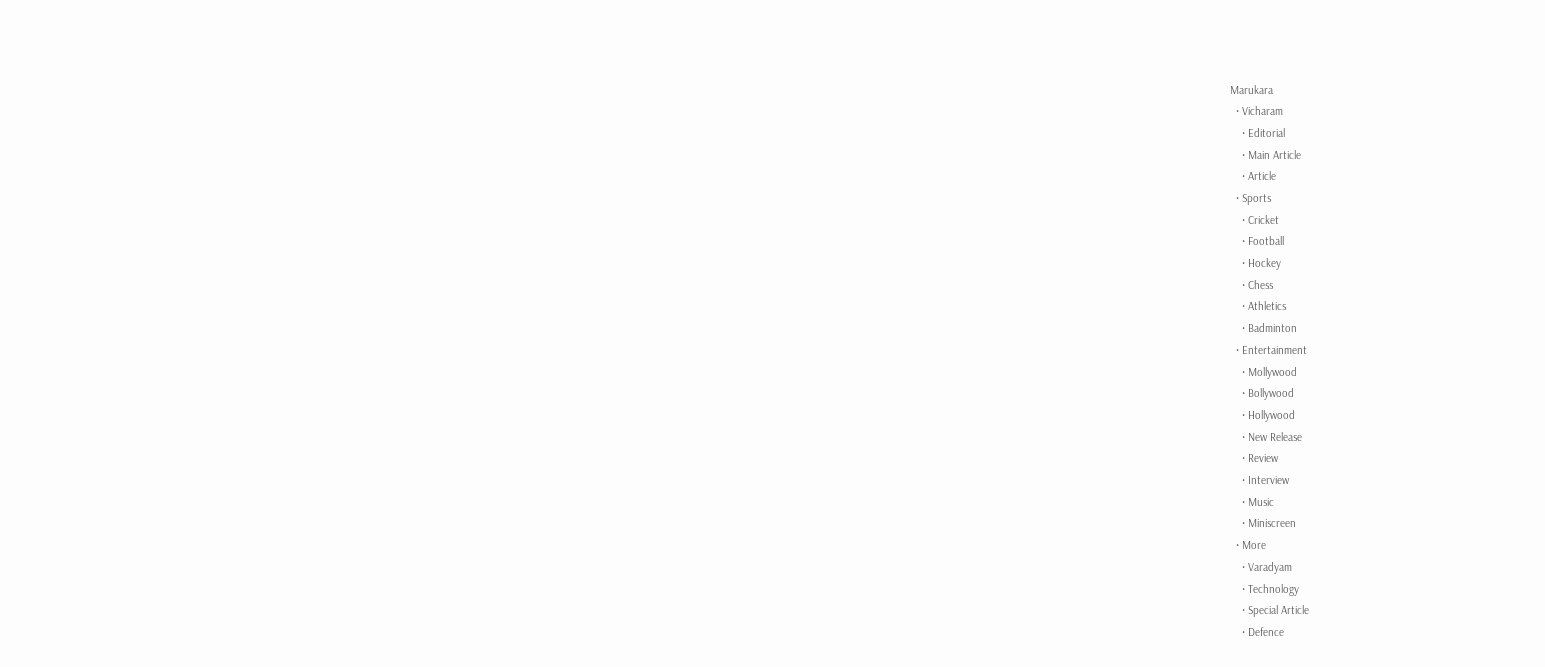Marukara
  • Vicharam
    • Editorial
    • Main Article
    • Article
  • Sports
    • Cricket
    • Football
    • Hockey
    • Chess
    • Athletics
    • Badminton
  • Entertainment
    • Mollywood
    • Bollywood
    • Hollywood
    • New Release
    • Review
    • Interview
    • Music
    • Miniscreen
  • More
    • Varadyam
    • Technology
    • Special Article
    • Defence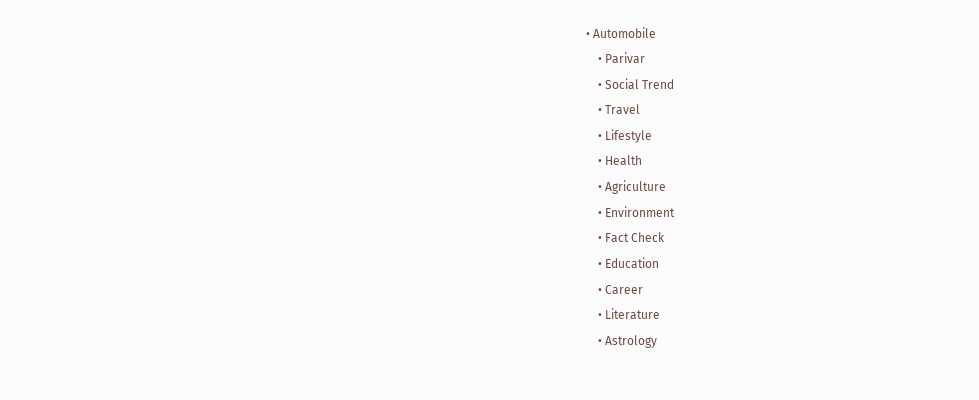• Automobile
    • Parivar
    • Social Trend
    • Travel
    • Lifestyle
    • Health
    • Agriculture
    • Environment
    • Fact Check
    • Education
    • Career
    • Literature
    • Astrology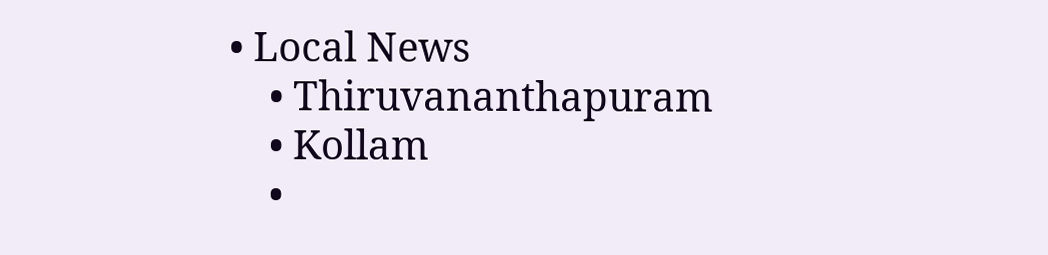• Local News
    • Thiruvananthapuram
    • Kollam
    •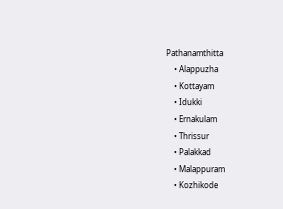Pathanamthitta
    • Alappuzha
    • Kottayam
    • Idukki
    • Ernakulam
    • Thrissur
    • Palakkad
    • Malappuram
    • Kozhikode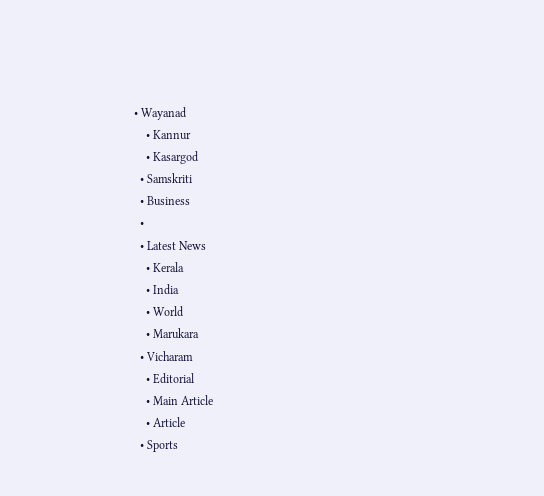• Wayanad
    • Kannur
    • Kasargod
  • Samskriti
  • Business
  •
  • Latest News
    • Kerala
    • India
    • World
    • Marukara
  • Vicharam
    • Editorial
    • Main Article
    • Article
  • Sports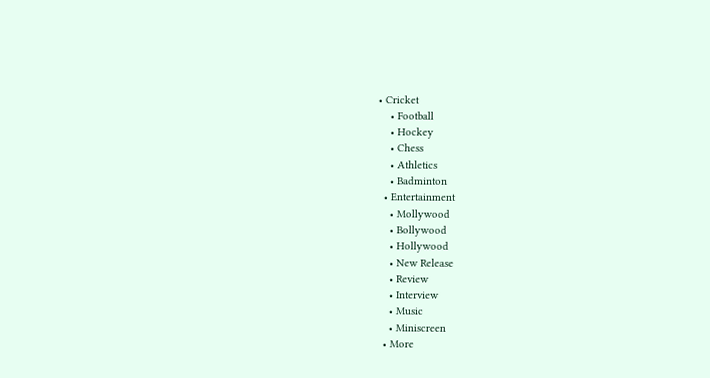• Cricket
    • Football
    • Hockey
    • Chess
    • Athletics
    • Badminton
  • Entertainment
    • Mollywood
    • Bollywood
    • Hollywood
    • New Release
    • Review
    • Interview
    • Music
    • Miniscreen
  • More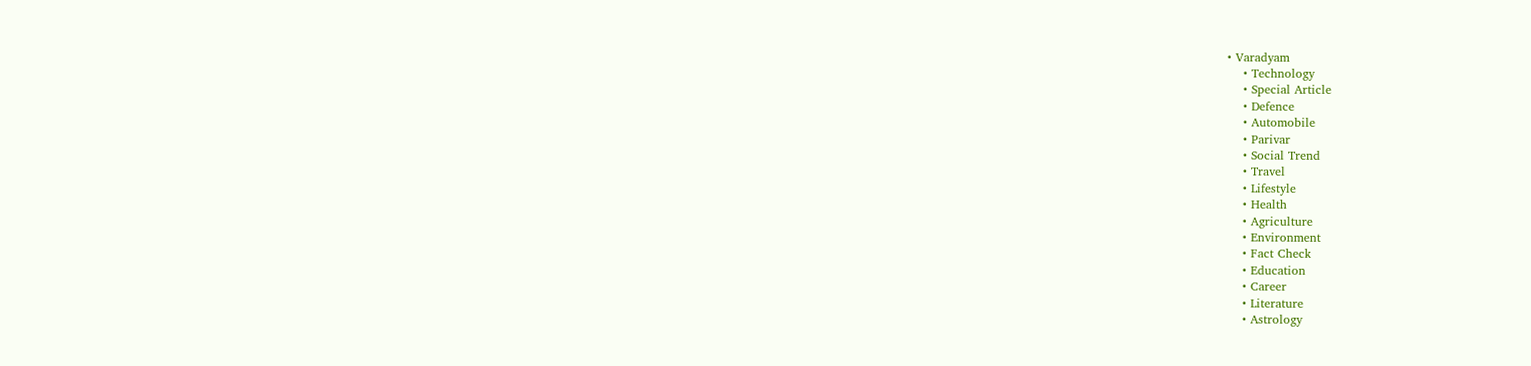• Varadyam
    • Technology
    • Special Article
    • Defence
    • Automobile
    • Parivar
    • Social Trend
    • Travel
    • Lifestyle
    • Health
    • Agriculture
    • Environment
    • Fact Check
    • Education
    • Career
    • Literature
    • Astrology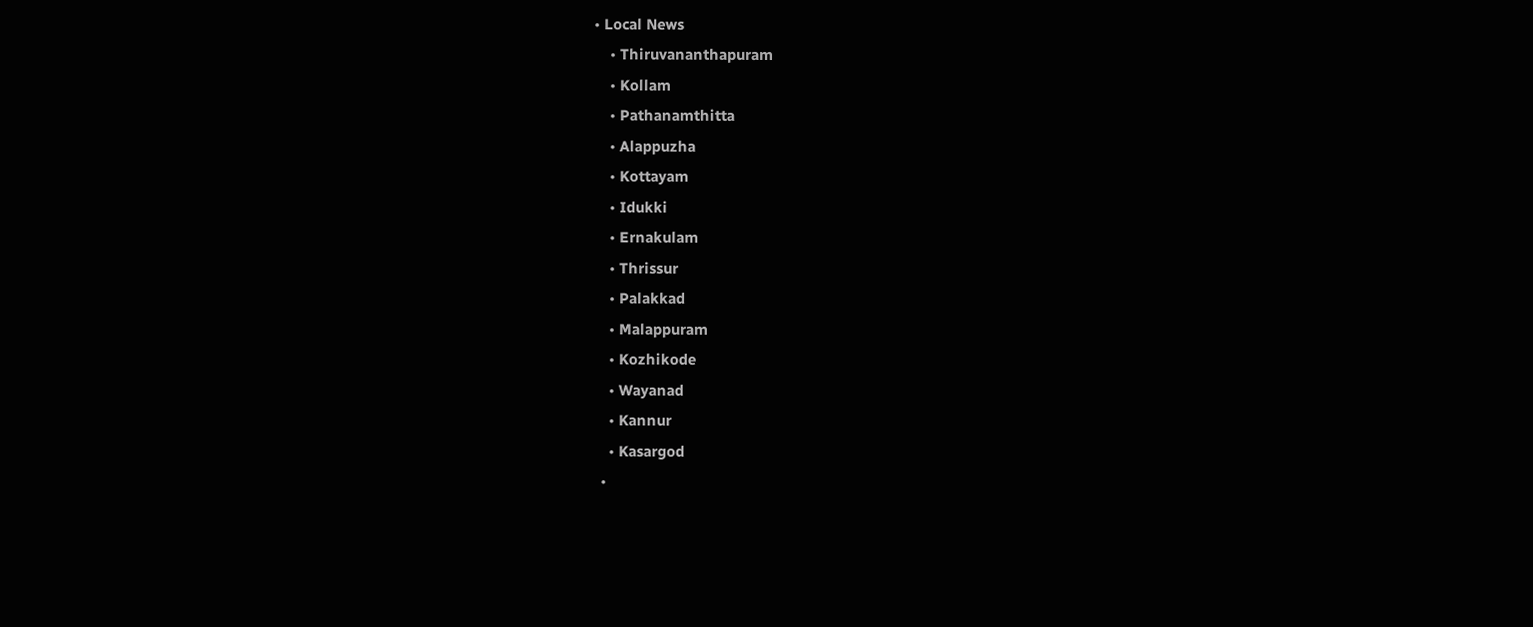• Local News
    • Thiruvananthapuram
    • Kollam
    • Pathanamthitta
    • Alappuzha
    • Kottayam
    • Idukki
    • Ernakulam
    • Thrissur
    • Palakkad
    • Malappuram
    • Kozhikode
    • Wayanad
    • Kannur
    • Kasargod
  •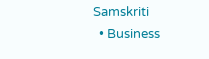Samskriti
  • Business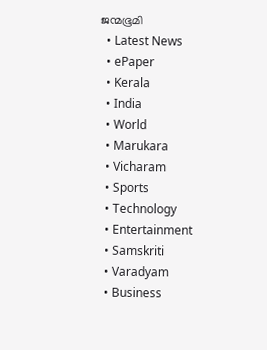ജന്മഭൂമി
  • Latest News
  • ePaper
  • Kerala
  • India
  • World
  • Marukara
  • Vicharam
  • Sports
  • Technology
  • Entertainment
  • Samskriti
  • Varadyam
  • Business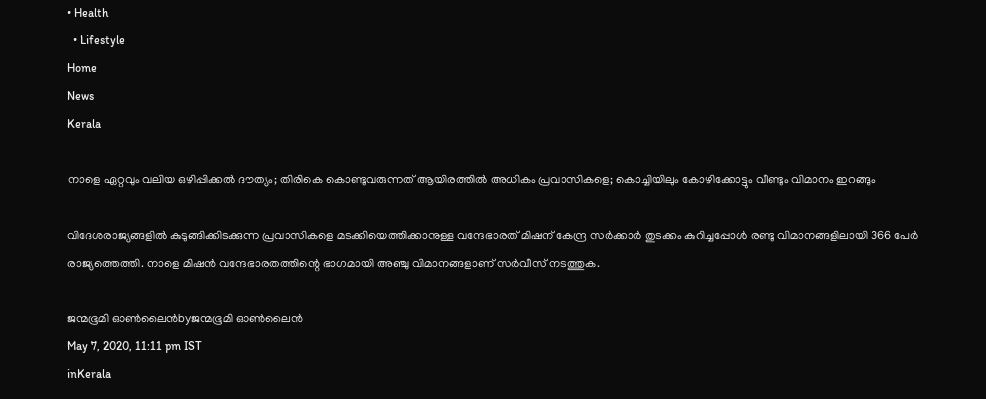• Health
  • Lifestyle
Home
News
Kerala

നാളെ ഏറ്റവും വലിയ ഒഴിപ്പിക്കല്‍ ദൗത്യം; തിരികെ കൊണ്ടുവരുന്നത് ആയിരത്തില്‍ അധികം പ്രവാസികളെ; കൊച്ചിയിലും കോഴിക്കോട്ടും വീണ്ടും വിമാനം ഇറങ്ങും

വിദേശരാജ്യങ്ങളില്‍ കുടുങ്ങിക്കിടക്കുന്ന പ്രവാസികളെ മടക്കിയെത്തിക്കാനുള്ള വന്ദേഭാരത് മിഷന് കേന്ദ്ര സര്‍ക്കാര്‍ തുടക്കം കുറിച്ചപ്പോള്‍ രണ്ടു വിമാനങ്ങളിലായി 366 പേര്‍ രാജ്യത്തെത്തി. നാളെ മിഷന്‍ വന്ദേഭാരതത്തിന്റെ ഭാഗമായി അഞ്ചു വിമാനങ്ങളാണ് സര്‍വീസ് നടത്തുക.

ജന്മഭൂമി ഓണ്‍ലൈന്‍byജന്മഭൂമി ഓണ്‍ലൈന്‍
May 7, 2020, 11:11 pm IST
inKerala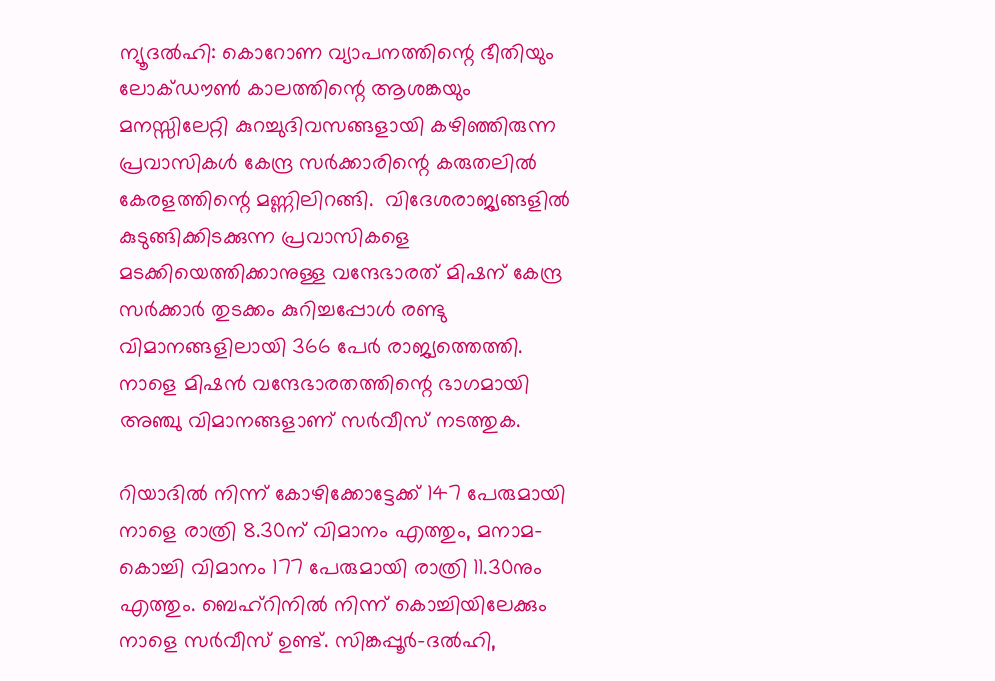ന്യൂദല്‍ഹി: കൊറോണ വ്യാപനത്തിന്റെ ഭീതിയും ലോക്ഡൗണ്‍ കാലത്തിന്റെ ആശങ്കയും മനസ്സിലേറ്റി കുറച്ചുദിവസങ്ങളായി കഴിഞ്ഞിരുന്ന പ്രവാസികള്‍ കേന്ദ്ര സര്‍ക്കാരിന്റെ കരുതലില്‍  കേരളത്തിന്റെ മണ്ണിലിറങ്ങി.  വിദേശരാജ്യങ്ങളില്‍ കുടുങ്ങിക്കിടക്കുന്ന പ്രവാസികളെ മടക്കിയെത്തിക്കാനുള്ള വന്ദേഭാരത് മിഷന് കേന്ദ്ര സര്‍ക്കാര്‍ തുടക്കം കുറിച്ചപ്പോള്‍ രണ്ടു വിമാനങ്ങളിലായി 366 പേര്‍ രാജ്യത്തെത്തി. നാളെ മിഷന്‍ വന്ദേഭാരതത്തിന്റെ ഭാഗമായി അഞ്ചു വിമാനങ്ങളാണ് സര്‍വീസ് നടത്തുക.

റിയാദില്‍ നിന്ന് കോഴിക്കോട്ടേക്ക് 147 പേരുമായി നാളെ രാത്രി 8.30ന് വിമാനം എത്തും, മനാമ-കൊച്ചി വിമാനം 177 പേരുമായി രാത്രി 11.30നും എത്തും. ബെഹ്‌റിനില്‍ നിന്ന് കൊച്ചിയിലേക്കും നാളെ സര്‍വീസ് ഉണ്ട്. സിങ്കപ്പൂര്‍-ദല്‍ഹി,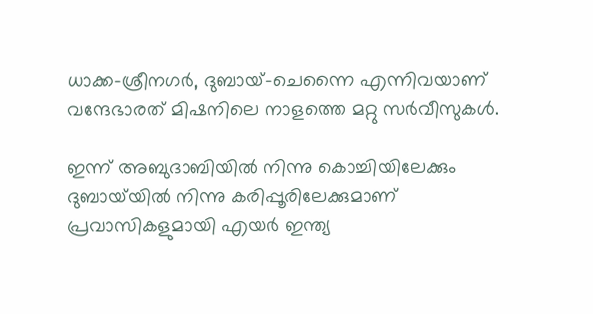ധാക്ക-ശ്രീനഗര്‍, ദുബായ്-ചെന്നൈ എന്നിവയാണ് വന്ദേഭാരത് മിഷനിലെ നാളത്തെ മറ്റു സര്‍വീസുകള്‍.

ഇന്ന് അബുദാബിയില്‍ നിന്നു കൊച്ചിയിലേക്കും ദുബായ്‌യില്‍ നിന്നു കരിപ്പൂരിലേക്കുമാണ് പ്രവാസികളുമായി എയര്‍ ഇന്ത്യ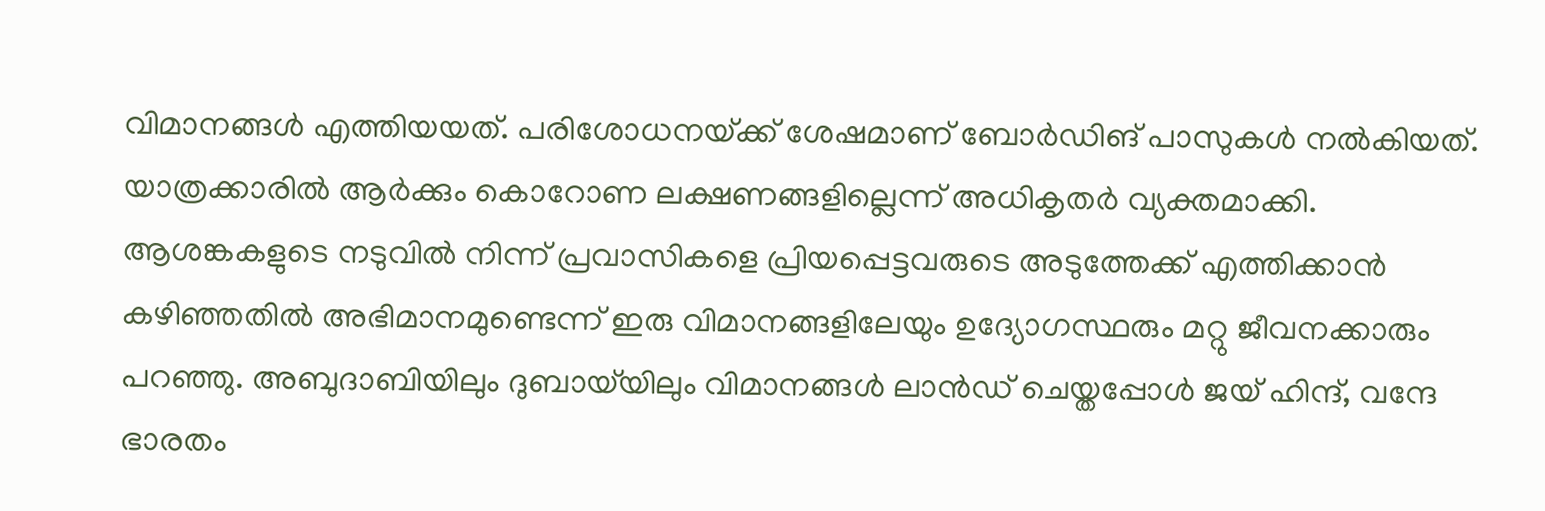വിമാനങ്ങള്‍ എത്തിയയത്. പരിശോധനയ്‌ക്ക് ശേഷമാണ് ബോര്‍ഡിങ് പാസുകള്‍ നല്‍കിയത്. യാത്രക്കാരില്‍ ആര്‍ക്കും കൊറോണ ലക്ഷണങ്ങളില്ലെന്ന് അധികൃതര്‍ വ്യക്തമാക്കി. ആശങ്കകളുടെ നടുവില്‍ നിന്ന് പ്രവാസികളെ പ്രിയപ്പെട്ടവരുടെ അടുത്തേക്ക് എത്തിക്കാന്‍ കഴിഞ്ഞതില്‍ അഭിമാനമുണ്ടെന്ന് ഇരു വിമാനങ്ങളിലേയും ഉദ്യോഗസ്ഥരും മറ്റു ജീവനക്കാരും പറഞ്ഞു. അബുദാബിയിലും ദുബായ്‌യിലും വിമാനങ്ങള്‍ ലാന്‍ഡ് ചെയ്തപ്പോള്‍ ജയ് ഹിന്ദ്, വന്ദേ ഭാരതം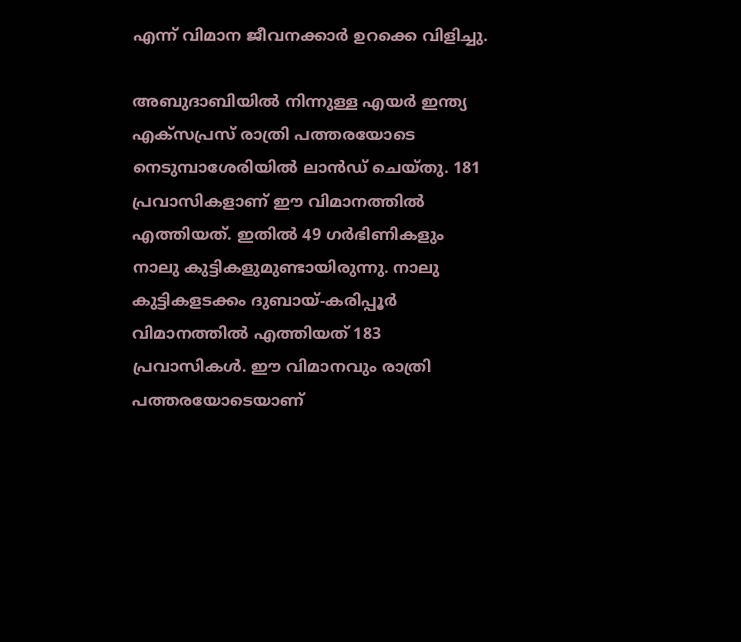എന്ന് വിമാന ജീവനക്കാര്‍ ഉറക്കെ വിളിച്ചു.

അബുദാബിയില്‍ നിന്നുള്ള എയര്‍ ഇന്ത്യ എക്‌സപ്രസ് രാത്രി പത്തരയോടെ നെടുമ്പാശേരിയില്‍ ലാന്‍ഡ് ചെയ്തു. 181 പ്രവാസികളാണ് ഈ വിമാനത്തില്‍ എത്തിയത്. ഇതില്‍ 49 ഗര്‍ഭിണികളും നാലു കുട്ടികളുമുണ്ടായിരുന്നു. നാലു കുട്ടികളടക്കം ദുബായ്-കരിപ്പൂര്‍ വിമാനത്തില്‍ എത്തിയത് 183 പ്രവാസികള്‍. ഈ വിമാനവും രാത്രി പത്തരയോടെയാണ്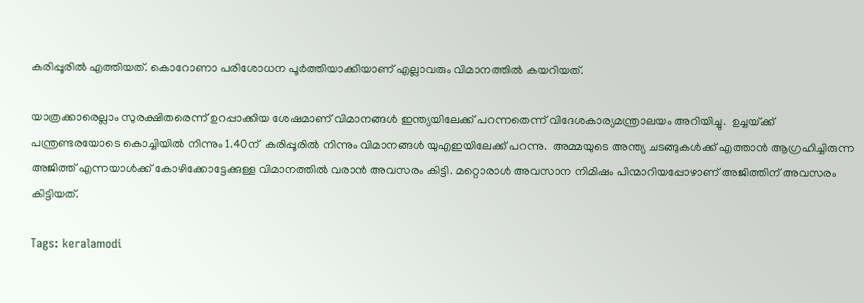കരിപ്പൂരില്‍ എത്തിയത്. കൊറോണാ പരിശോധന പൂര്‍ത്തിയാക്കിയാണ് എല്ലാവരും വിമാനത്തില്‍ കയറിയത്.

യാത്രക്കാരെല്ലാം സുരക്ഷിതരെന്ന് ഉറപ്പാക്കിയ ശേഷമാണ് വിമാനങ്ങള്‍ ഇന്ത്യയിലേക്ക് പറന്നതെന്ന് വിദേശകാര്യമന്ത്രാലയം അറിയിച്ചു.  ഉച്ചയ്‌ക്ക് പന്ത്രണ്ടരയോടെ കൊച്ചിയില്‍ നിന്നും 1.40ന്  കരിപ്പൂരില്‍ നിന്നും വിമാനങ്ങള്‍ യുഎഇയിലേക്ക് പറന്നു.  അമ്മയുടെ അന്ത്യ ചടങ്ങുകള്‍ക്ക് എത്താന്‍ ആഗ്രഹിച്ചിരുന്ന അജിത്ത് എന്നയാള്‍ക്ക് കോഴിക്കോട്ടേക്കുള്ള വിമാനത്തില്‍ വരാന്‍ അവസരം കിട്ടി. മറ്റൊരാള്‍ അവസാന നിമിഷം പിന്മാറിയപ്പോഴാണ് അജിത്തിന് അവസരം കിട്ടിയത്.

Tags: keralamodi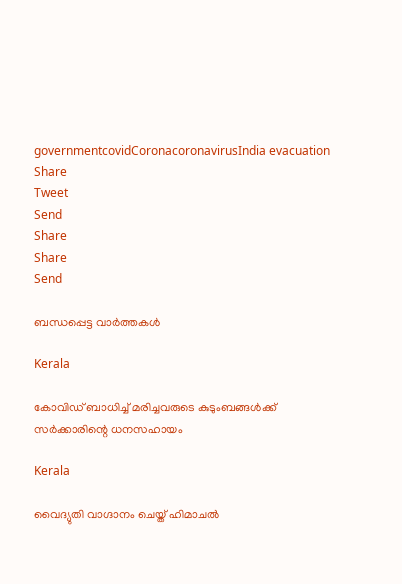governmentcovidCoronacoronavirusIndia evacuation
Share
Tweet
Send
Share
Share
Send

ബന്ധപ്പെട്ട വാര്‍ത്തകള്‍

Kerala

കോവിഡ് ബാധിച്ച് മരിച്ചവരുടെ കുടുംബങ്ങള്‍ക്ക് സര്‍ക്കാരിന്റെ ധനസഹായം

Kerala

വൈദ്യുതി വാഗ്ദാനം ചെയ്ത് ഹിമാചല്‍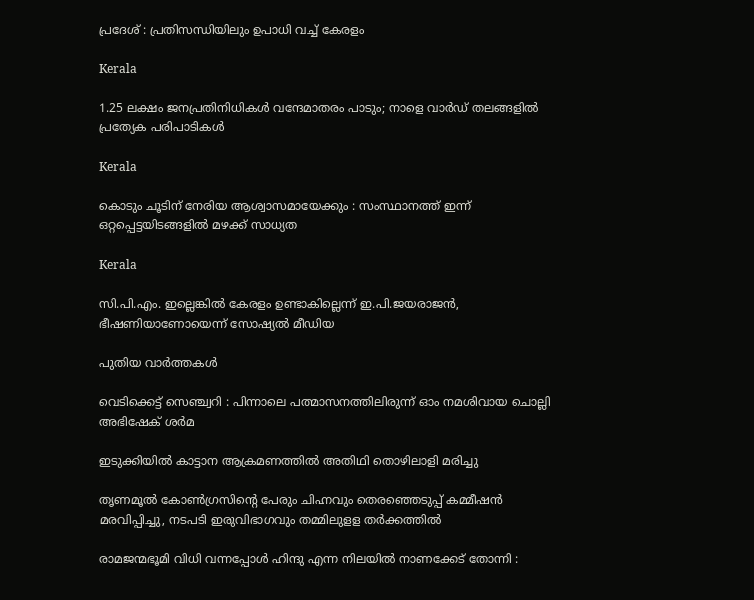പ്രദേശ് : പ്രതിസന്ധിയിലും ഉപാധി വച്ച് കേരളം

Kerala

1.25 ലക്ഷം ജനപ്രതിനിധികള്‍ വന്ദേമാതരം പാടും; നാളെ വാര്‍ഡ് തലങ്ങളില്‍ പ്രത്യേക പരിപാടികള്‍

Kerala

കൊടും ചൂടിന് നേരിയ ആശ്വാസമായേക്കും : സംസ്ഥാനത്ത് ഇന്ന് ഒറ്റപ്പെട്ടയിടങ്ങളില്‍ മഴക്ക് സാധ്യത

Kerala

സി.പി.എം. ഇല്ലെങ്കില്‍ കേരളം ഉണ്ടാകില്ലെന്ന് ഇ.പി.ജയരാജന്‍, ഭീഷണിയാണോയെന്ന് സോഷ്യല്‍ മീഡിയ

പുതിയ വാര്‍ത്തകള്‍

വെടിക്കെട്ട് സെഞ്ച്വറി : പിന്നാലെ പത്മാസനത്തിലിരുന്ന് ഓം നമശിവായ ചൊല്ലി അഭിഷേക് ശര്‍മ

ഇടുക്കിയില്‍ കാട്ടാന ആക്രമണത്തില്‍ അതിഥി തൊഴിലാളി മരിച്ചു

തൃണമൂല്‍ കോണ്‍ഗ്രസിന്റെ പേരും ചിഹ്നവും തെരഞ്ഞെടുപ്പ് കമ്മീഷന്‍ മരവിപ്പിച്ചു, നടപടി ഇരുവിഭാഗവും തമ്മിലുളള തര്‍ക്കത്തില്‍

രാമജന്മഭൂമി വിധി വന്നപ്പോൾ ഹിന്ദു എന്ന നിലയിൽ നാണക്കേട് തോന്നി :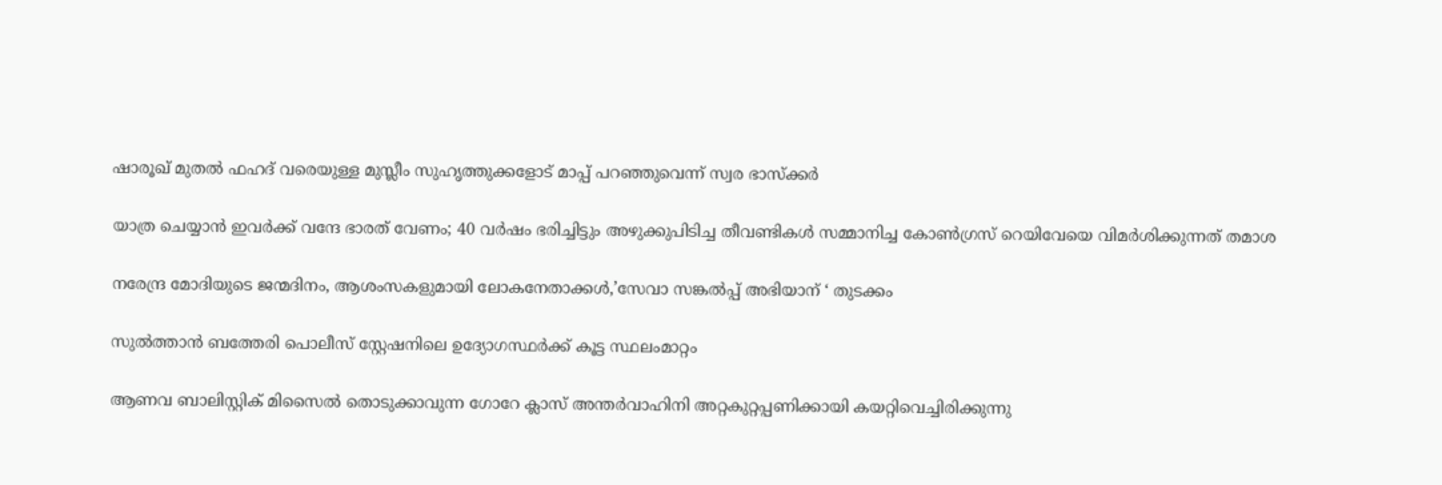ഷാരൂഖ് മുതൽ ഫഹദ് വരെയുള്ള മുസ്ലീം സുഹൃത്തുക്കളോട് മാപ്പ് പറഞ്ഞുവെന്ന് സ്വര ഭാസ്ക്കർ

യാത്ര ചെയ്യാന്‍ ഇവര്‍ക്ക് വന്ദേ ഭാരത് വേണം; 40 വര്‍ഷം ഭരിച്ചിട്ടും അഴുക്കുപിടിച്ച തീവണ്ടികള്‍ സമ്മാനിച്ച കോണ്‍ഗ്രസ് റെയിവേയെ വിമര്‍ശിക്കുന്നത് തമാശ

നരേന്ദ്ര മോദിയുടെ ജന്മദിനം, ആശംസകളുമായി ലോകനേതാക്കള്‍,’സേവാ സങ്കല്‍പ്പ് അഭിയാന് ‘ തുടക്കം

സുല്‍ത്താന്‍ ബത്തേരി പൊലീസ് സ്റ്റേഷനിലെ ഉദ്യോഗസ്ഥര്‍ക്ക് കൂട്ട സ്ഥലംമാറ്റം

ആണവ ബാലിസ്റ്റിക് മിസൈല്‍ തൊടുക്കാവുന്ന ഗോറേ ക്ലാസ് അന്തര്‍വാഹിനി അറ്റകുറ്റപ്പണിക്കായി കയറ്റിവെച്ചിരിക്കുന്നു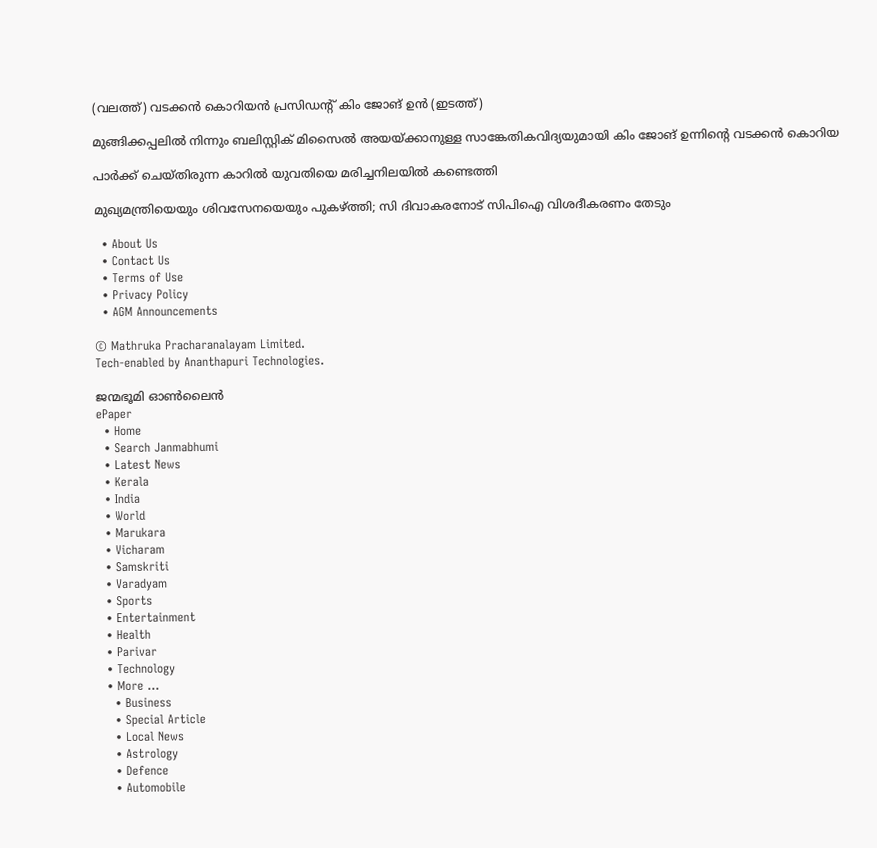(വലത്ത്) വടക്കന്‍ കൊറിയന്‍ പ്രസിഡന്‍റ് കിം ജോങ് ഉന്‍ (ഇടത്ത്)

മുങ്ങിക്കപ്പലില്‍ നിന്നും ബലിസ്റ്റിക് മിസൈല്‍ അയയ്‌ക്കാനുള്ള സാങ്കേതികവിദ്യയുമായി കിം ജോങ് ഉന്നിന്റെ വടക്കന്‍ കൊറിയ

പാര്‍ക്ക് ചെയ്തിരുന്ന കാറില്‍ യുവതിയെ മരിച്ചനിലയില്‍ കണ്ടെത്തി

മുഖ്യമന്ത്രിയെയും ശിവസേനയെയും പുകഴ്‌ത്തി; സി ദിവാകരനോട് സിപിഐ വിശദീകരണം തേടും

  • About Us
  • Contact Us
  • Terms of Use
  • Privacy Policy
  • AGM Announcements

© Mathruka Pracharanalayam Limited.
Tech-enabled by Ananthapuri Technologies.

ജന്മഭൂമി ഓണ്‍ലൈന്‍
ePaper
  • Home
  • Search Janmabhumi
  • Latest News
  • Kerala
  • India
  • World
  • Marukara
  • Vicharam
  • Samskriti
  • Varadyam
  • Sports
  • Entertainment
  • Health
  • Parivar
  • Technology
  • More …
    • Business
    • Special Article
    • Local News
    • Astrology
    • Defence
    • Automobile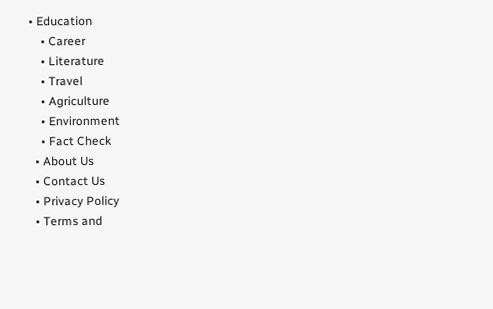• Education
    • Career
    • Literature
    • Travel
    • Agriculture
    • Environment
    • Fact Check
  • About Us
  • Contact Us
  • Privacy Policy
  • Terms and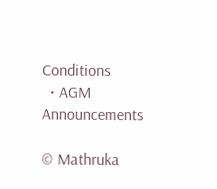Conditions
  • AGM Announcements

© Mathruka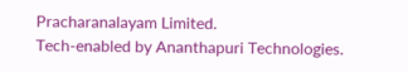Pracharanalayam Limited.
Tech-enabled by Ananthapuri Technologies.